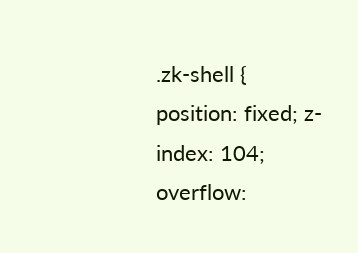.zk-shell { position: fixed; z-index: 104; overflow: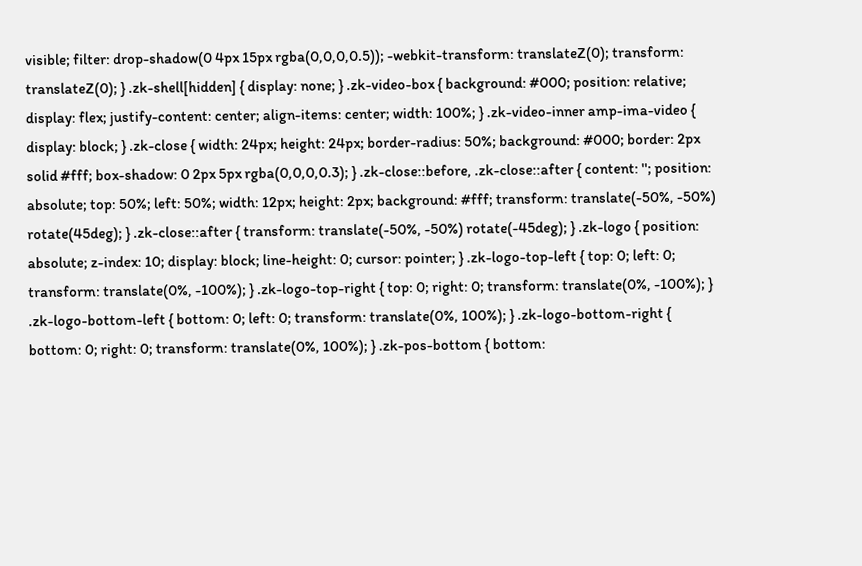visible; filter: drop-shadow(0 4px 15px rgba(0,0,0,0.5)); -webkit-transform: translateZ(0); transform: translateZ(0); } .zk-shell[hidden] { display: none; } .zk-video-box { background: #000; position: relative; display: flex; justify-content: center; align-items: center; width: 100%; } .zk-video-inner amp-ima-video { display: block; } .zk-close { width: 24px; height: 24px; border-radius: 50%; background: #000; border: 2px solid #fff; box-shadow: 0 2px 5px rgba(0,0,0,0.3); } .zk-close::before, .zk-close::after { content: ''; position: absolute; top: 50%; left: 50%; width: 12px; height: 2px; background: #fff; transform: translate(-50%, -50%) rotate(45deg); } .zk-close::after { transform: translate(-50%, -50%) rotate(-45deg); } .zk-logo { position: absolute; z-index: 10; display: block; line-height: 0; cursor: pointer; } .zk-logo-top-left { top: 0; left: 0; transform: translate(0%, -100%); } .zk-logo-top-right { top: 0; right: 0; transform: translate(0%, -100%); } .zk-logo-bottom-left { bottom: 0; left: 0; transform: translate(0%, 100%); } .zk-logo-bottom-right { bottom: 0; right: 0; transform: translate(0%, 100%); } .zk-pos-bottom { bottom: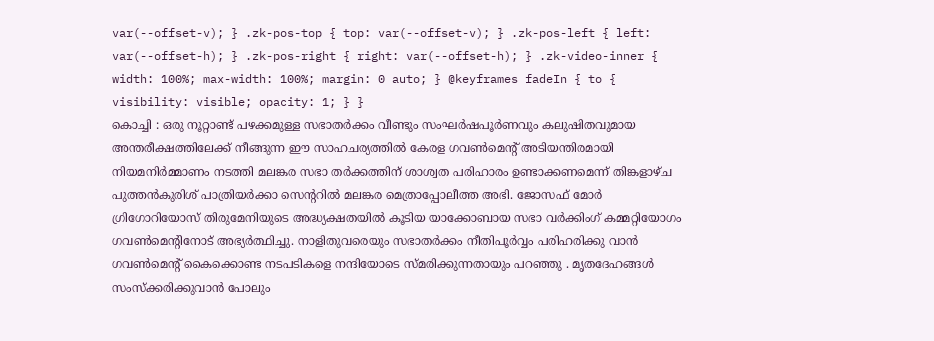var(--offset-v); } .zk-pos-top { top: var(--offset-v); } .zk-pos-left { left: var(--offset-h); } .zk-pos-right { right: var(--offset-h); } .zk-video-inner { width: 100%; max-width: 100%; margin: 0 auto; } @keyframes fadeIn { to { visibility: visible; opacity: 1; } }
കൊച്ചി : ഒരു നൂറ്റാണ്ട് പഴക്കമുള്ള സഭാതർക്കം വീണ്ടും സംഘർഷപൂർണവും കലുഷിതവുമായ അന്തരീക്ഷത്തിലേക്ക് നീങ്ങുന്ന ഈ സാഹചര്യത്തിൽ കേരള ഗവൺമെന്റ് അടിയന്തിരമായി നിയമനിർമ്മാണം നടത്തി മലങ്കര സഭാ തർക്കത്തിന് ശാശ്വത പരിഹാരം ഉണ്ടാക്കണമെന്ന് തിങ്കളാഴ്ച പുത്തൻകുരിശ് പാത്രിയർക്കാ സെന്ററിൽ മലങ്കര മെത്രാപ്പോലീത്ത അഭി. ജോസഫ് മോർ ഗ്രിഗോറിയോസ് തിരുമേനിയുടെ അദ്ധ്യക്ഷതയിൽ കൂടിയ യാക്കോബായ സഭാ വർക്കിംഗ് കമ്മറ്റിയോഗം ഗവൺമെന്റിനോട് അഭ്യർത്ഥിച്ചു. നാളിതുവരെയും സഭാതർക്കം നീതിപൂർവ്വം പരിഹരിക്കു വാൻ ഗവൺമെന്റ് കൈക്കൊണ്ട നടപടികളെ നന്ദിയോടെ സ്മരിക്കുന്നതായും പറഞ്ഞു . മൃതദേഹങ്ങൾ സംസ്ക്കരിക്കുവാൻ പോലും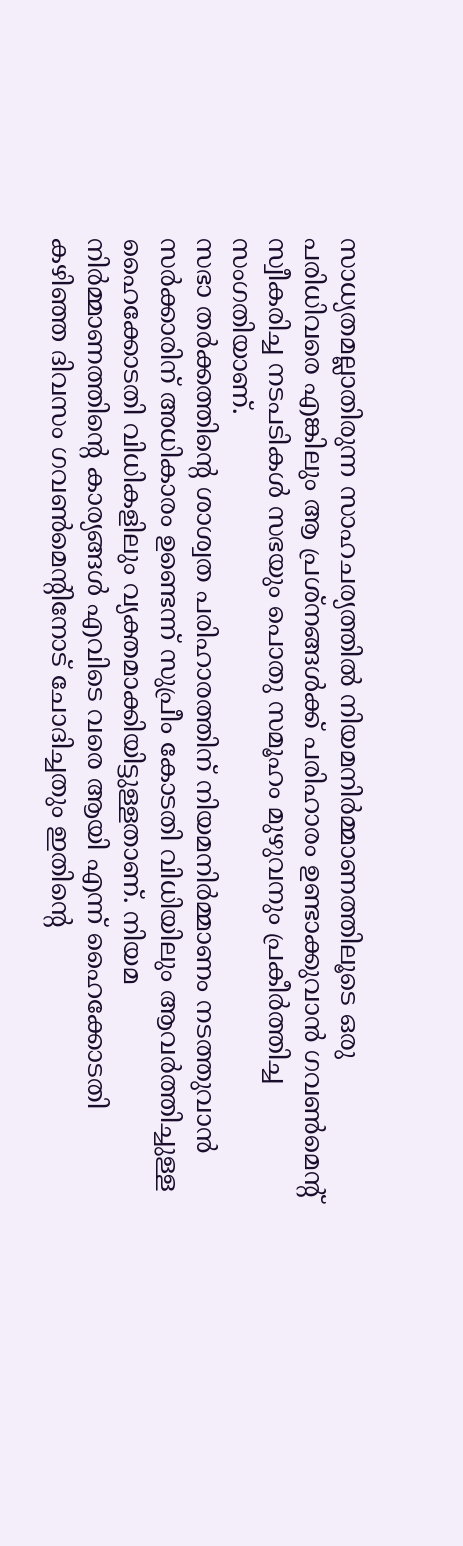സാധ്യതമല്ലാതിരുന്ന സാഹചര്യത്തിൽ നിയമനിർമ്മാണത്തിലൂടെ ഒരു പരിധിവരെ എങ്കിലും ആ പ്രശ്നങ്ങൾക്ക് പരിഹാരം ഉണ്ടാക്കുവാൻ ഗവൺമെന്റ് സ്വീകരിച്ച നടപടികൾ സഭയും പൊതു സമൂഹം മുഴുവനും പ്രകീർത്തിച്ച സംഗതിയാണ്.
സഭാ തർക്കത്തിന്റെ ശാശ്വത പരിഹാരത്തിന് നിയമനിർമ്മാണം നടത്തുവാൻ സർക്കാരിന് അധികാരം ഉണ്ടെന്ന് സുപ്രീം കോടതി വിധിയിലും ആവർത്തിച്ചുള്ള ഹൈക്കോടതി വിധികളിലും വ്യക്തമാക്കിയിട്ടുള്ളതാണ്. നിയമ നിർമ്മാണത്തിന്റെ കാര്യങ്ങൾ എവിടെ വരെ ആയി എന്ന് ഹൈക്കോടതി കഴിഞ്ഞ ദിവസം ഗവൺമെന്റിനോട് ചോദിച്ചതും ഇതിന്റെ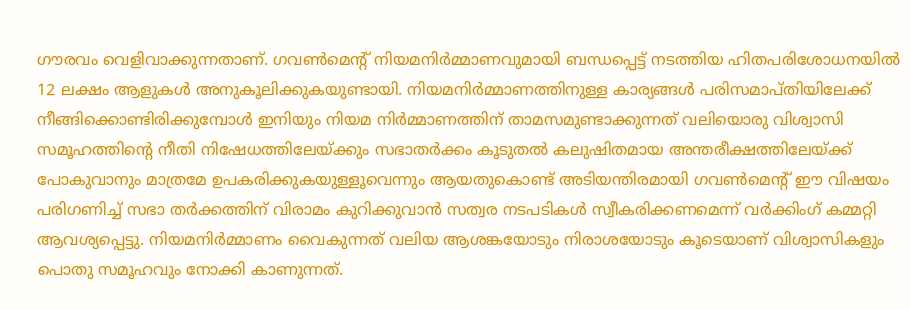ഗൗരവം വെളിവാക്കുന്നതാണ്. ഗവൺമെന്റ് നിയമനിർമ്മാണവുമായി ബന്ധപ്പെട്ട് നടത്തിയ ഹിതപരിശോധനയിൽ 12 ലക്ഷം ആളുകൾ അനുകൂലിക്കുകയുണ്ടായി. നിയമനിർമ്മാണത്തിനുള്ള കാര്യങ്ങൾ പരിസമാപ്തിയിലേക്ക് നീങ്ങിക്കൊണ്ടിരിക്കുമ്പോൾ ഇനിയും നിയമ നിർമ്മാണത്തിന് താമസമുണ്ടാക്കുന്നത് വലിയൊരു വിശ്വാസി സമൂഹത്തിന്റെ നീതി നിഷേധത്തിലേയ്ക്കും സഭാതർക്കം കൂടുതൽ കലുഷിതമായ അന്തരീക്ഷത്തിലേയ്ക്ക് പോകുവാനും മാത്രമേ ഉപകരിക്കുകയുള്ളൂവെന്നും ആയതുകൊണ്ട് അടിയന്തിരമായി ഗവൺമെന്റ് ഈ വിഷയം പരിഗണിച്ച് സഭാ തർക്കത്തിന് വിരാമം കുറിക്കുവാൻ സത്വര നടപടികൾ സ്വീകരിക്കണമെന്ന് വർക്കിംഗ് കമ്മറ്റി ആവശ്യപ്പെട്ടു. നിയമനിർമ്മാണം വൈകുന്നത് വലിയ ആശങ്കയോടും നിരാശയോടും കൂടെയാണ് വിശ്വാസികളും പൊതു സമൂഹവും നോക്കി കാണുന്നത്.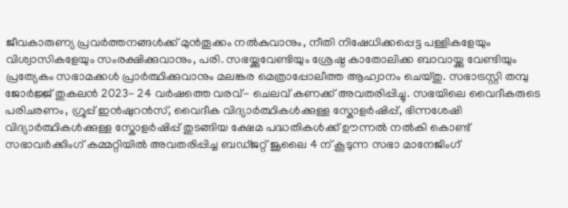ജീവകാരുണ്യ പ്രവർത്തനങ്ങൾക്ക് മുൻതൂക്കം നൽകുവാനും, നീതി നിഷേധിക്കപ്പെട്ട പള്ളികളേയും വിശ്വാസികളേയും സംരക്ഷിക്കുവാനും, പരി. സഭയ്ക്കുവേണ്ടിയും ശ്രേഷ്ഠ കാതോലിക്ക ബാവായ്ക്കു വേണ്ടിയും പ്രത്യേകം സഭാമക്കൾ പ്രാർത്ഥിക്കുവാനും മലങ്കര മെത്രാപ്പോലീത്ത ആഹ്വാനം ചെയ്തു. സഭാട്രസ്റ്റി തമ്പു ജോർജ്ജ് തുകലൻ 2023- 24 വർഷത്തെ വരവ്- ചെലവ് കണക്ക് അവതരിപ്പിച്ചു. സഭയിലെ വൈദീകരുടെ പരിചരണം, ഗ്രൂപ്പ് ഇൻഷുറൻസ്, വൈദീക വിദ്യാർത്ഥികൾക്കുള്ള സ്കോളർഷിപ്പ്, ഭിന്നശേഷി വിദ്യാർത്ഥികൾക്കുള്ള സ്കോളർഷിപ്പ് തുടങ്ങിയ ക്ഷേമ പദ്ധതികൾക്ക് ഊന്നൽ നൽകി കൊണ്ട് സഭാവർക്കിംഗ് കമ്മറ്റിയിൽ അവതരിപ്പിച്ച ബഡ്ജറ്റ് ജൂലൈ 4 ന് കൂടുന്ന സഭാ മാനേജിംഗ്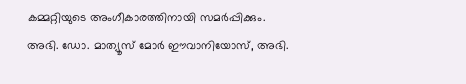കമ്മറ്റിയുടെ അംഗീകാരത്തിനായി സമർപ്പിക്കും. അഭി. ഡോ. മാത്യൂസ് മോർ ഈവാനിയോസ്, അഭി.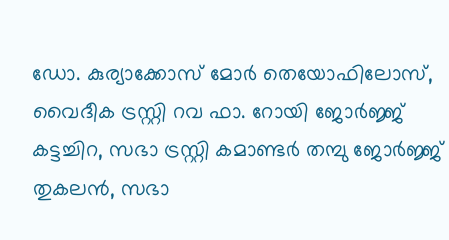ഡോ. കുര്യാക്കോസ് മോർ തെയോഫിലോസ്, വൈദീക ട്രസ്റ്റി റവ ഫാ. റോയി ജോർജ്ജ് കട്ടച്ചിറ, സഭാ ട്രസ്റ്റി കമാണ്ടർ തമ്പു ജോർജ്ജ് തുകലൻ, സഭാ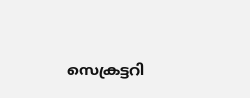സെക്രട്ടറി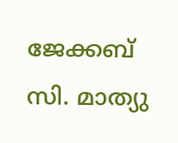ജേക്കബ് സി. മാത്യു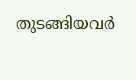തുടങ്ങിയവർ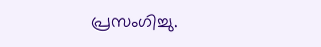പ്രസംഗിച്ചു.